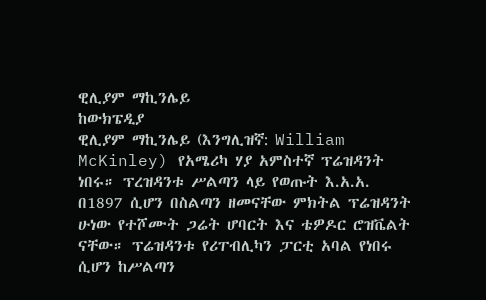ዊሊያም ማኪንሌይ
ከውክፔዲያ
ዊሊያም ማኪንሌይ (እንግሊዝኛ: William McKinley) የአሜሪካ ሃያ አምስተኛ ፕሬዝዳንት ነበሩ። ፕረዝዳንቱ ሥልጣን ላይ የወጡት እ.አ.አ. በ1897 ሲሆን በስልጣን ዘመናቸው ምክትል ፕሬዝዳንት ሁነው የተሾሙት ጋሬት ሆባርት እና ቴዎዶር ሮዝቬልት ናቸው። ፕሬዝዳንቱ የሪፐብሊካን ፓርቲ አባል የነበሩ ሲሆን ከሥልጣን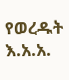የወረዱት እ.አ.አ.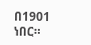በ1901 ነበር።